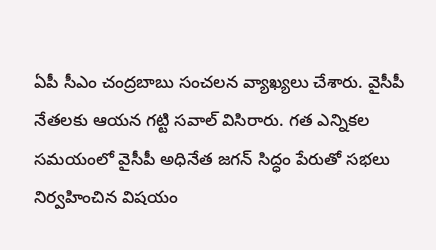ఏపీ సీఎం చంద్రబాబు సంచలన వ్యాఖ్యలు చేశారు. వైసీపీ నేతలకు ఆయన గట్టి సవాల్ విసిరారు. గత ఎన్నికల సమయంలో వైసీపీ అధినేత జగన్ సిద్ధం పేరుతో సభలు నిర్వహించిన విషయం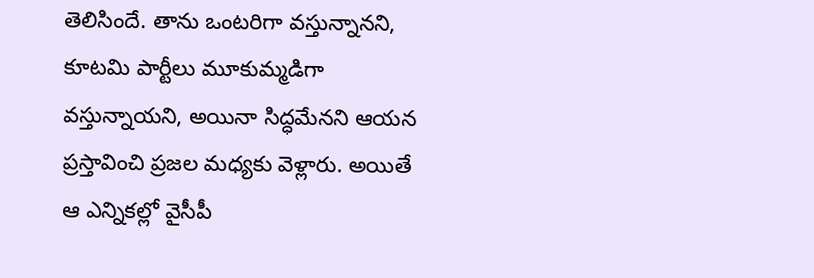తెలిసిందే. తాను ఒంటరిగా వస్తున్నానని, కూటమి పార్టీలు మూకుమ్మడిగా వస్తున్నాయని, అయినా సిద్ధమేనని ఆయన ప్రస్తావించి ప్రజల మధ్యకు వెళ్లారు. అయితే ఆ ఎన్నికల్లో వైసీపీ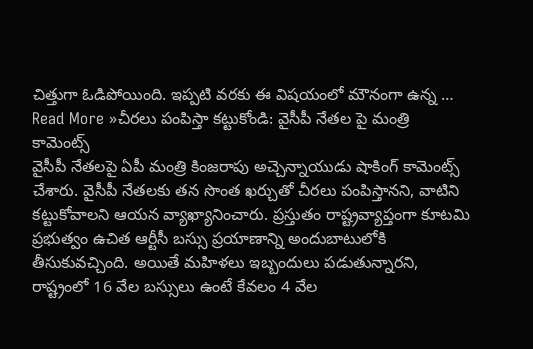చిత్తుగా ఓడిపోయింది. ఇప్పటి వరకు ఈ విషయంలో మౌనంగా ఉన్న …
Read More »చీరలు పంపిస్తా కట్టుకోండి: వైసీపీ నేతల పై మంత్రి కామెంట్స్
వైసీపీ నేతలపై ఏపీ మంత్రి కింజరాపు అచ్చెన్నాయుడు షాకింగ్ కామెంట్స్ చేశారు. వైసీపీ నేతలకు తన సొంత ఖర్చుతో చీరలు పంపిస్తానని, వాటిని కట్టుకోవాలని ఆయన వ్యాఖ్యానించారు. ప్రస్తుతం రాష్ట్రవ్యాప్తంగా కూటమి ప్రభుత్వం ఉచిత ఆర్టీసీ బస్సు ప్రయాణాన్ని అందుబాటులోకి తీసుకువచ్చింది. అయితే మహిళలు ఇబ్బందులు పడుతున్నారని, రాష్ట్రంలో 16 వేల బస్సులు ఉంటే కేవలం 4 వేల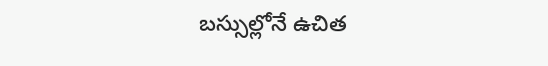బస్సుల్లోనే ఉచిత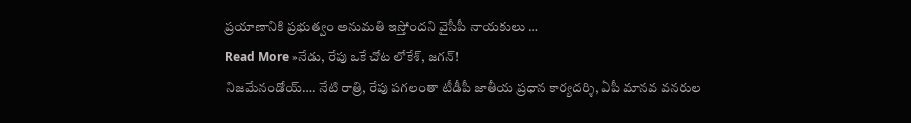ప్రయాణానికి ప్రభుత్వం అనుమతి ఇస్తోందని వైసీపీ నాయకులు …
Read More »నేడు, రేపు ఒకే చోట లోకేశ్, జగన్!
నిజమేనండోయ్…. నేటి రాత్రి, రేపు పగలంతా టీడీపీ జాతీయ ప్రధాన కార్యదర్శి, ఏపీ మానవ వనరుల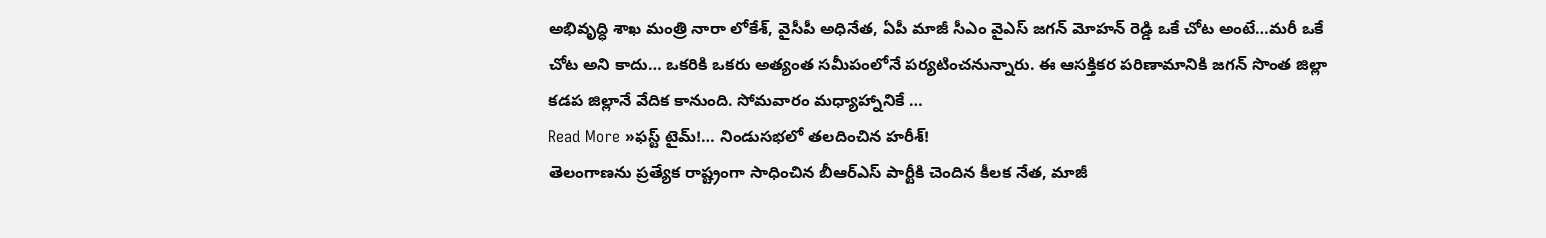అభివృద్ధి శాఖ మంత్రి నారా లోకేశ్, వైసీపీ అధినేత, ఏపీ మాజీ సీఎం వైఎస్ జగన్ మోహన్ రెడ్డి ఒకే చోట అంటే…మరీ ఒకే చోట అని కాదు… ఒకరికి ఒకరు అత్యంత సమీపంలోనే పర్యటించనున్నారు. ఈ ఆసక్తికర పరిణామానికి జగన్ సొంత జిల్లా కడప జిల్లానే వేదిక కానుంది. సోమవారం మధ్యాహ్నానికే …
Read More »ఫస్ట్ టైమ్!… నిండుసభలో తలదించిన హరీశ్!
తెలంగాణను ప్రత్యేక రాష్ట్రంగా సాధించిన బీఆర్ఎస్ పార్టీకి చెందిన కీలక నేత, మాజీ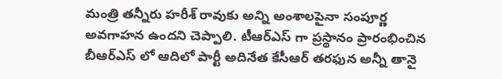మంత్రి తన్నీరు హరీశ్ రావుకు అన్ని అంశాలపైనా సంపూర్ణ అవగాహన ఉందని చెప్పాలి. టీఆర్ఎస్ గా ప్రస్థానం ప్రారంభించిన బీఆర్ఎస్ లో ఆదిలో పార్టీ అదినేత కేసీఆర్ తరఫున అన్నీ తానై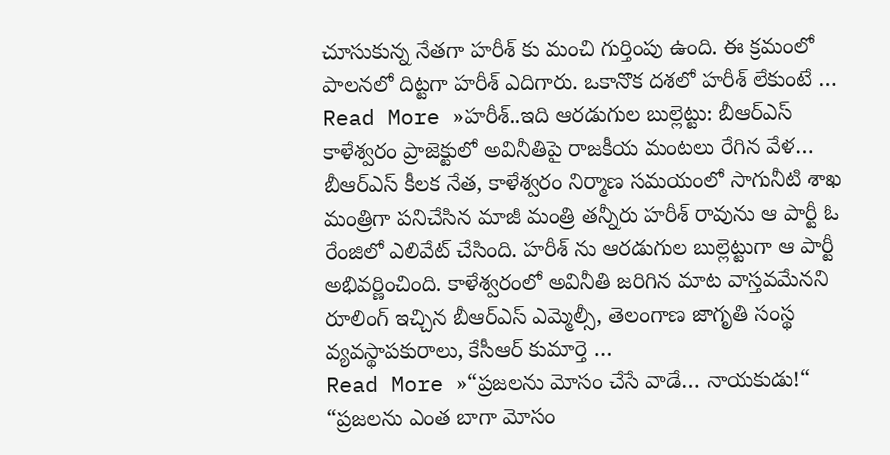చూసుకున్న నేతగా హరీశ్ కు మంచి గుర్తింపు ఉంది. ఈ క్రమంలో పాలనలో దిట్టగా హరీశ్ ఎదిగారు. ఒకానొక దశలో హరీశ్ లేకుంటే …
Read More »హరీశ్..ఇది ఆరడుగుల బుల్లెట్టు: బీఆర్ఎస్
కాళేశ్వరం ప్రాజెక్టులో అవినీతిపై రాజకీయ మంటలు రేగిన వేళ… బీఆర్ఎస్ కీలక నేత, కాళేశ్వరం నిర్మాణ సమయంలో సాగునీటి శాఖ మంత్రిగా పనిచేసిన మాజీ మంత్రి తన్నీరు హరీశ్ రావును ఆ పార్టీ ఓ రేంజిలో ఎలివేట్ చేసింది. హరీశ్ ను ఆరడుగుల బుల్లెట్టుగా ఆ పార్టీ అభివర్ణించింది. కాళేశ్వరంలో అవినీతి జరిగిన మాట వాస్తవమేనని రూలింగ్ ఇచ్చిన బీఆర్ఎస్ ఎమ్మెల్సీ, తెలంగాణ జాగృతి సంస్థ వ్యవస్థాపకురాలు, కేసీఆర్ కుమార్తె …
Read More »“ప్రజలను మోసం చేసే వాడే… నాయకుడు!“
“ప్రజలను ఎంత బాగా మోసం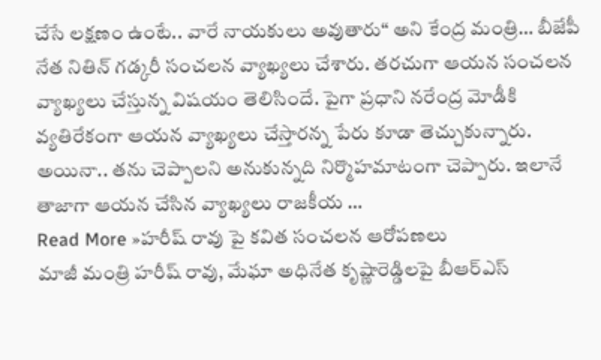చేసే లక్షణం ఉంటే.. వారే నాయకులు అవుతారు“ అని కేంద్ర మంత్రి… బీజేపీ నేత నితిన్ గడ్కరీ సంచలన వ్యాఖ్యలు చేశారు. తరచుగా ఆయన సంచలన వ్యాఖ్యలు చేస్తున్న విషయం తెలిసిందే. పైగా ప్రధాని నరేంద్ర మోడీకి వ్యతిరేకంగా ఆయన వ్యాఖ్యలు చేస్తారన్న పేరు కూడా తెచ్చుకున్నారు. అయినా.. తను చెప్పాలని అనుకున్నది నిర్మొహమాటంగా చెప్పారు. ఇలానే తాజాగా ఆయన చేసిన వ్యాఖ్యలు రాజకీయ …
Read More »హరీష్ రావు పై కవిత సంచలన ఆరోపణలు
మాజీ మంత్రి హరీష్ రావు, మేఘా అధినేత కృష్ణారెడ్డిలపై బీఆర్ఎస్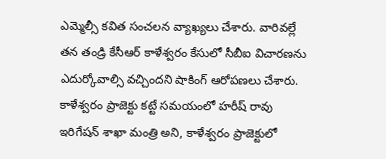ఎమ్మెల్సీ కవిత సంచలన వ్యాఖ్యలు చేశారు. వారివల్లే తన తండ్రి కేసీఆర్ కాళేశ్వరం కేసులో సీబీఐ విచారణను ఎదుర్కోవాల్సి వచ్చిందని షాకింగ్ ఆరోపణలు చేశారు. కాళేశ్వరం ప్రాజెక్టు కట్టే సమయంలో హరీష్ రావు ఇరిగేషన్ శాఖా మంత్రి అని, కాళేశ్వరం ప్రాజెక్టులో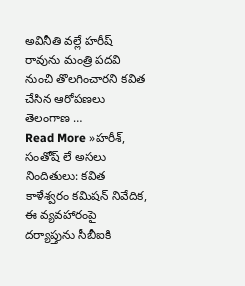అవినీతి వల్లే హరీష్ రావును మంత్రి పదవి నుంచి తొలగించారని కవిత చేసిన ఆరోపణలు తెలంగాణ …
Read More »హరీశ్, సంతోష్ లే అసలు నిందితులు: కవిత
కాళేశ్వరం కమిషన్ నివేదిక, ఈ వ్యవహారంపై దర్యాప్తును సీబీఐకి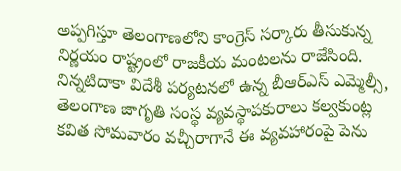అప్పగిస్తూ తెలంగాణలోని కాంగ్రెస్ సర్కారు తీసుకున్న నిర్ణయం రాష్ట్రంలో రాజకీయ మంటలను రాజేసింది. నిన్నటిదాకా విదేశీ పర్యటనలో ఉన్న బీఆర్ఎస్ ఎమ్మెల్సీ, తెలంగాణ జాగృతి సంస్థ వ్యవస్థాపకురాలు కల్వకుంట్ల కవిత సోమవారం వచ్చీరాగానే ఈ వ్యవహారంపై పెను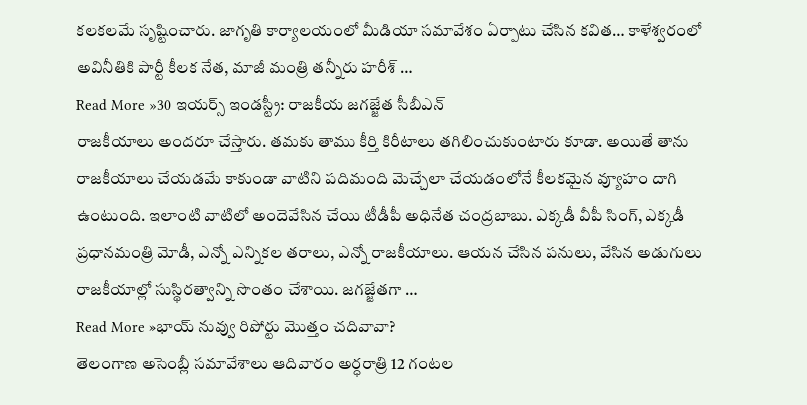కలకలమే సృష్టించారు. జాగృతి కార్యాలయంలో మీడియా సమావేశం ఏర్పాటు చేసిన కవిత… కాళేశ్వరంలో అవినీతికి పార్టీ కీలక నేత, మాజీ మంత్రి తన్నీరు హరీశ్ …
Read More »30 ఇయర్స్ ఇండస్ట్రీ: రాజకీయ జగజ్జేత సీబీఎన్
రాజకీయాలు అందరూ చేస్తారు. తమకు తాము కీర్తి కిరీటాలు తగిలించుకుంటారు కూడా. అయితే తాను రాజకీయాలు చేయడమే కాకుండా వాటిని పదిమంది మెచ్చేలా చేయడంలోనే కీలకమైన వ్యూహం దాగి ఉంటుంది. ఇలాంటి వాటిలో అందెవేసిన చేయి టీడీపీ అధినేత చంద్రబాబు. ఎక్కడీ వీపీ సింగ్, ఎక్కడీ ప్రధానమంత్రి మోడీ, ఎన్నో ఎన్నికల తరాలు, ఎన్నో రాజకీయాలు. ఆయన చేసిన పనులు, వేసిన అడుగులు రాజకీయాల్లో సుస్థిరత్వాన్ని సొంతం చేశాయి. జగజ్జేతగా …
Read More »భాయ్ నువ్వు రిపోర్టు మొత్తం చదివావా?
తెలంగాణ అసెంబ్లీ సమావేశాలు ఆదివారం అర్ధరాత్రి 12 గంటల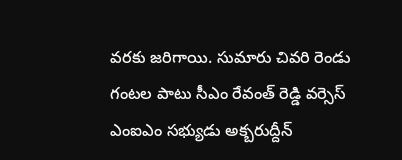వరకు జరిగాయి. సుమారు చివరి రెండు గంటల పాటు సీఎం రేవంత్ రెడ్డి వర్సెస్ ఎంఐఎం సభ్యుడు అక్బరుద్దీన్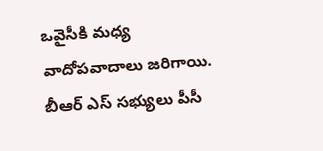ఒవైసీకి మధ్య వాదోపవాదాలు జరిగాయి. బీఆర్ ఎస్ సభ్యులు పీసీ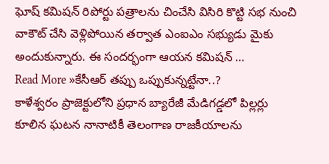ఘోష్ కమిషన్ రిపోర్టు పత్రాలను చించేసి విసిరి కొట్టి సభ నుంచి వాకౌట్ చేసి వెళ్లిపోయిన తర్వాత ఎంఐఎం సభ్యుడు మైకు అందుకున్నారు. ఈ సందర్భంగా ఆయన కమిషన్ …
Read More »కేసీఆర్ తప్పు ఒప్పుకున్నట్టేనా..?
కాళేశ్వరం ప్రాజెక్టులోని ప్రధాన బ్యారేజీ మేడిగడ్డలో పిల్లర్లు కూలిన ఘటన నానాటికీ తెలంగాణ రాజకీయాలను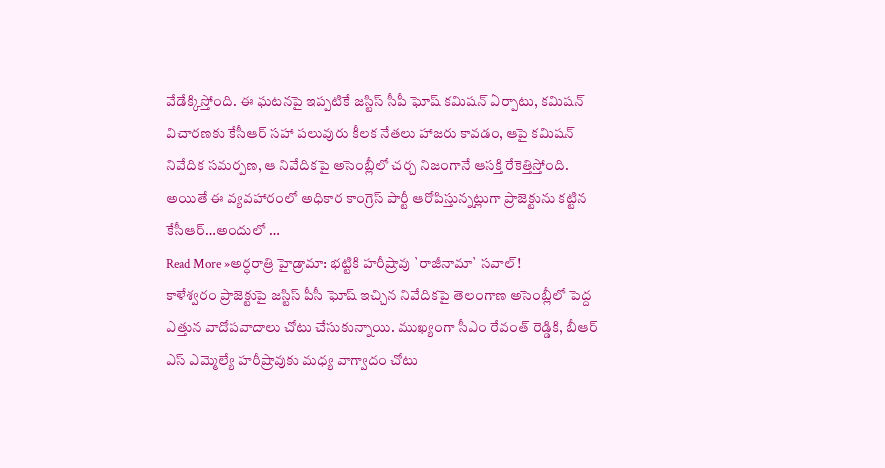వేడేక్కిస్తోంది. ఈ ఘటనపై ఇప్పటికే జస్టిస్ సీపీ ఘోష్ కమిషన్ ఏర్పాటు, కమిషన్ విచారణకు కేసీఆర్ సహా పలువురు కీలక నేతలు హాజరు కావడం, ఆపై కమిషన్ నివేదిక సమర్పణ, ఆ నివేదికపై అసెంబ్లీలో చర్చ నిజంగానే ఆసక్తి రేకెత్తిస్తోంది. అయితే ఈ వ్యవహారంలో అధికార కాంగ్రెస్ పార్టీ ఆరోపిస్తున్నట్లుగా ప్రాజెక్టును కట్టిన కేసీఆర్…అందులో …
Read More »అర్ధరాత్రి హైడ్రామా: భట్టికి హరీష్రావు `రాజీనామా` సవాల్!
కాళేశ్వరం ప్రాజెక్టుపై జస్టిస్ పీసీ ఘోష్ ఇచ్చిన నివేదికపై తెలంగాణ అసెంబ్లీలో పెద్ద ఎత్తున వాదోపవాదాలు చోటు చేసుకున్నాయి. ముఖ్యంగా సీఎం రేవంత్ రెడ్డికి, బీఆర్ ఎస్ ఎమ్మెల్యే హరీష్రావుకు మధ్య వాగ్వాదం చోటు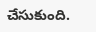చేసుకుంది.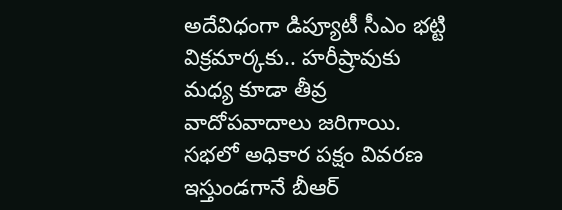అదేవిధంగా డిప్యూటీ సీఎం భట్టి విక్రమార్కకు.. హరీష్రావుకు మధ్య కూడా తీవ్ర వాదోపవాదాలు జరిగాయి. సభలో అధికార పక్షం వివరణ ఇస్తుండగానే బీఆర్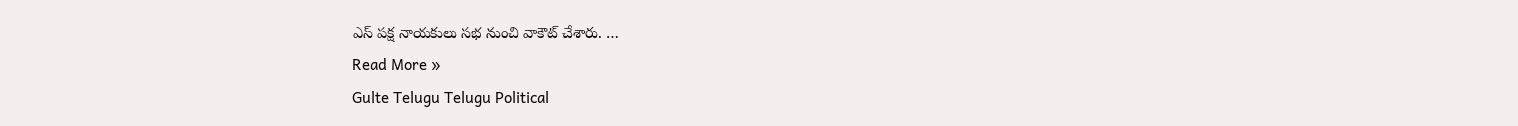ఎస్ పక్ష నాయకులు సభ నుంచి వాకౌట్ చేశారు. …
Read More »
Gulte Telugu Telugu Political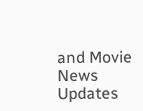and Movie News Updates